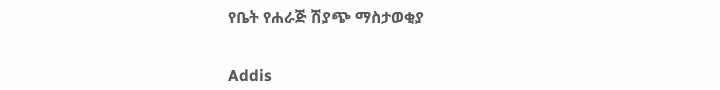የቤት የሐራጅ ሽያጭ ማስታወቂያ


Addis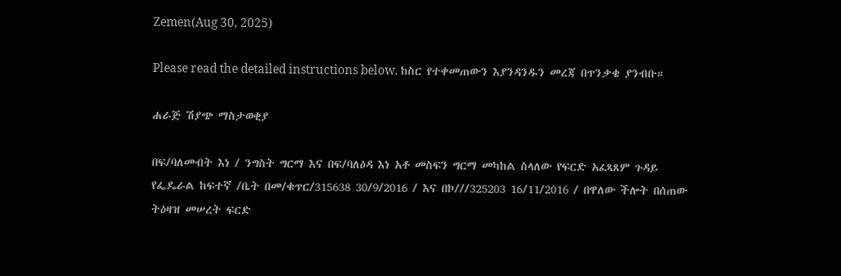Zemen(Aug 30, 2025)

Please read the detailed instructions below. ከስር የተቀመጠውን እያንዳንዱን መረጃ በጥንቃቄ ያንብቡ።

ሐራጅ ሽያጭ ማስታወቂያ

በፍ/ባለመብት እነ / ንግስት ግርማ እና በፍ/ባለዕዳ እነ አቶ መስፍን ግርማ መካከል ስላለው የፍርድ አፈጻጸም ጉዳይ የፌዴራል ከፍተኛ /ቤት በመ/ቁጥር/315638 30/9/2016 / እና በኮ///325203 16/11/2016 / በዋለው ችሎት በሰጠው ትዕዛዝ መሠረት ፍርድ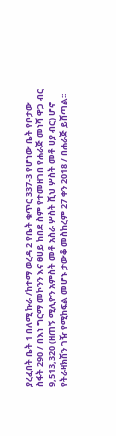ያረፈበት ቤት 1 በለሚ ኩራ /ከተማ ወረዳ 2 የቤት ቁጥር 337-3 የሆነው ቤት የቦታው ስፋት 290 / በእነ ግርማ መኮንን እና ፀሀይ ከበደ ስም የተመዘገበ የሐራጅ መነሻ ዋጋ ብር 9,513,320 (ዘጠኝ ሚሊዮን አምስት መቶ አስራ ሦስት ሺህ ሦስት መቶ ሀያ ብር) ሆኖ የትራዛክሽን ገዥ የሚከፍል መሆኑ ታውቆ መስከረም 27 ቀን 2018 / በሐራጅ ይሸጣል፡፡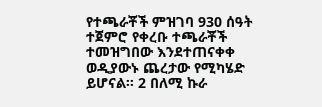የተጫራቾች ምዝገባ 930 ሰዓት ተጀምሮ የቀረቡ ተጫራቾች ተመዝግበው እንደተጠናቀቀ ወዲያውኑ ጨረታው የሚካሄድ ይሆናል፡፡ 2 በለሚ ኩራ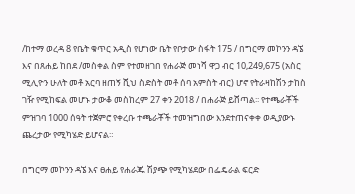/ከተማ ወረዳ 8 የቤት ቁጥር አዲስ የሆነው ቤት የቦታው ስፋት 175 / በግርማ መኮንን ዳኜ እና በጸሐይ ከበደ /መስቀል ስም የተመዘገበ የሐራጅ መነሻ ዋጋ ብር 10,249,675 (አስር ሚሊዮን ሁለት መቶ አርባ ዘጠኝ ሺህ ስድስት መቶ ሰባ አምስት ብር) ሆኖ የትራዛከሽን ታከስ ገዥ የሚከፍል መሆኑ ታውቆ መስከረም 27 ቀን 2018 / በሐራጅ ይሸጣል፡፡ የተጫራቾች ምዝገባ 1000 ሰዓት ተጀምሮ የቀረቡ ተጫራቾች ተመዝግበው እንደተጠናቀቀ ወዲያውኑ ጨረታው የሚካሄድ ይሆናል።

በግርማ መኮንን ዳኜ እና ፀሐይ የሐራጁ ሽያጭ የሚካሄደው በፌዴራል ፍርድ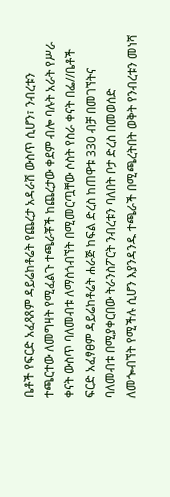ቤቶች የፍርድ አፈጻጸም ዳይሬከቶሬት የጨረታ አዳራሽ ውስጥ ሲሆን፣ ንብረቱን ተጫርተው ለመግዛት የሚፈልጉ ተጫራቾች ከጨረታው ቀደም ብሎ ባሉት አራት የሥራ ቀናት ውስጥ ባለመብቱ ለማስጎብኘት በሚመርጧቸው ሶስት የስራ ቀናት በፌ//ቤቶች ፍርድ አፈፃፀም ዳይሬከቶሬት ሐራጅ ከፍል ድረስ ከጠዋቱ 330 ብቻ በመገኘትና ባለመብቱ በሚያቀርበው ትራንስፖርት ንብረቱን ባለበት ቦታ ድረስ በመወሰድ ለመጐብኘት የሚችሉ ሲሆን እያንዳንዱ ተጫራች በሚጫረትበት ወቅት የንብረቱን መነሻ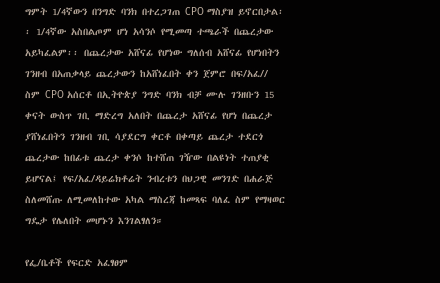ግምት 1/4ኛውን በንግድ ባንክ በተረጋገጠ CPO ማስያዝ ይኖርበታል፡፡ 1/4ኛው አስበልጦም ሆነ አሳንሶ የሚመጣ ተጫራች በጨረታው አይካፈልም፡፡ በጨረታው አሸናፊ የሆነው ግለሰብ አሸናፊ የሆነበትን ገንዘብ በአጠቃላይ ጨረታውን ከአሸነፈበት ቀን ጀምሮ በፍ/አፈ// ስም CPO አሰርቶ በኢትዮጵያ ንግድ ባንክ ብቻ ሙሉ ገንዘቡን 15 ቀናት ውስጥ ገቢ ማድረግ አለበት በጨረታ አሸናፊ የሆነ በጨረታ ያሸነፈበትን ገንዘብ ገቢ ሳያደርግ ቀርቶ በቀጣይ ጨረታ ተደርጎ ጨረታው ከበፊቱ ጨረታ ቀንሶ ከተሸጠ ገዥው በልዩነት ተጠያቂ ይሆናል፤ የፍ/አፈ/ዳይሬክቶሬት ንብረቱን በህጋዊ መንገድ በሐራጅ ስለመሸጡ ለሚመለከተው አካል ማስረጃ ከመጻፍ ባለፈ ስም የማዛወር ግዴታ የሌለበት መሆኑን እንገልፃለን።

የፌ/ቤቶች የፍርድ አፈፃፀም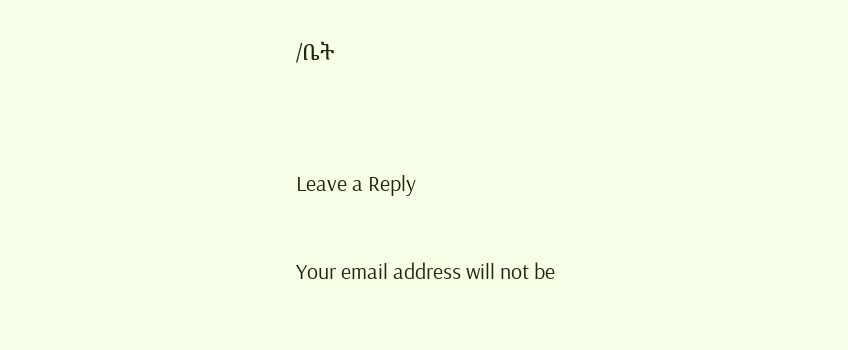/ቤት


Leave a Reply

Your email address will not be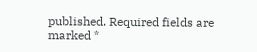published. Required fields are marked *